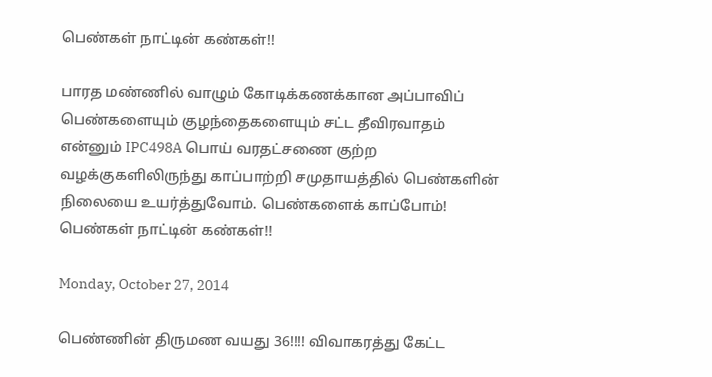பெண்கள் நாட்டின் கண்கள்!!

பாரத மண்ணில் வாழும் கோடிக்கணக்கான அப்பாவிப் பெண்களையும் குழந்தைகளையும் சட்ட தீவிரவாதம் என்னும் IPC498A பொய் வரதட்சணை குற்ற வழக்குகளிலிருந்து காப்பாற்றி சமுதாயத்தில் பெண்களின் நிலையை உயர்த்துவோம். பெண்களைக் காப்போம்! பெண்கள் நாட்டின் கண்கள்!!

Monday, October 27, 2014

பெண்ணின் திருமண வயது 36!!!! விவாகரத்து கேட்ட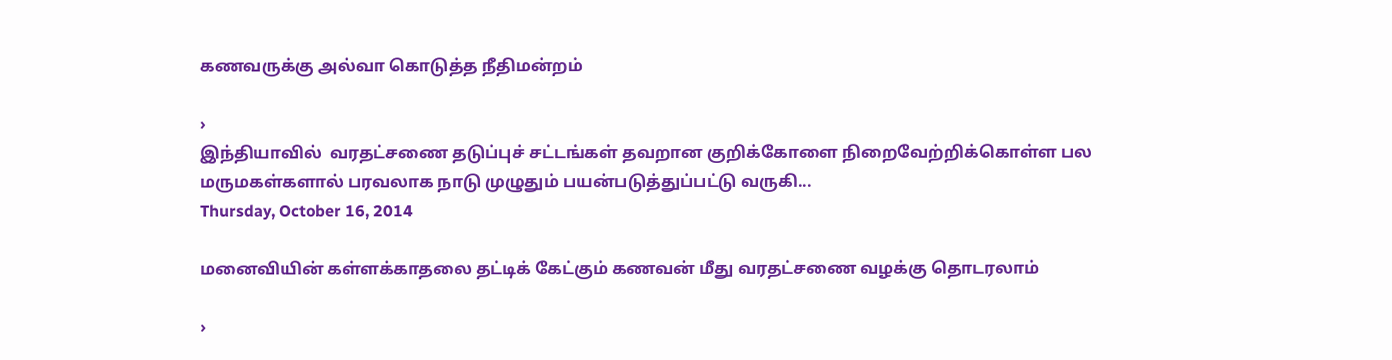கணவருக்கு அல்வா கொடுத்த நீதிமன்றம்

›
இந்தியாவில்  வரதட்சணை தடுப்புச் சட்டங்கள் தவறான குறிக்கோளை நிறைவேற்றிக்கொள்ள பல மருமகள்களால் பரவலாக நாடு முழுதும் பயன்படுத்துப்பட்டு வருகி...
Thursday, October 16, 2014

மனைவியின் கள்ளக்காதலை தட்டிக் கேட்கும் கணவன் மீது வரதட்சணை வழக்கு தொடரலாம்

›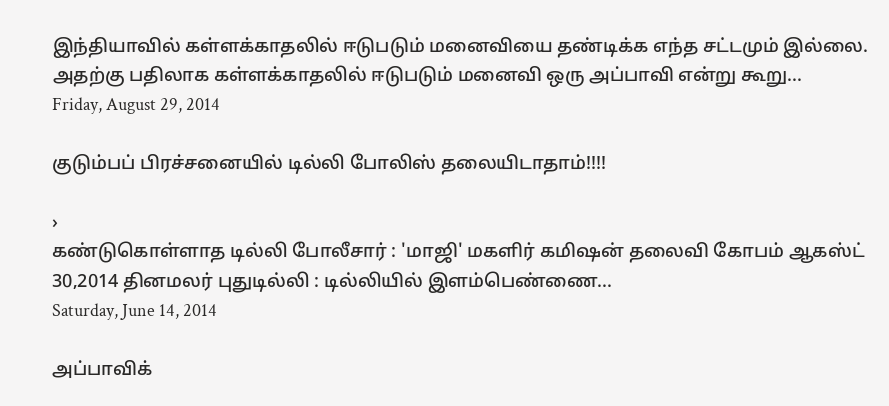இந்தியாவில் கள்ளக்காதலில் ஈடுபடும் மனைவியை தண்டிக்க எந்த சட்டமும் இல்லை.  அதற்கு பதிலாக கள்ளக்காதலில் ஈடுபடும் மனைவி ஒரு அப்பாவி என்று கூறு...
Friday, August 29, 2014

குடும்பப் பிரச்சனையில் டில்லி போலிஸ் தலையிடாதாம்!!!!

›
கண்டுகொள்ளாத டில்லி போலீசார் : 'மாஜி' மகளிர் கமிஷன் தலைவி கோபம் ஆகஸ்ட் 30,2014 தினமலர் புதுடில்லி : டில்லியில் இளம்பெண்ணை...
Saturday, June 14, 2014

அப்பாவிக்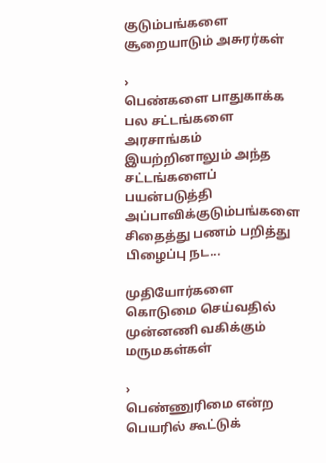குடும்பங்களை சூறையாடும் அசுரர்கள்

›
பெண்களை பாதுகாக்க பல சட்டங்களை அரசாங்கம் இயற்றினாலும் அந்த சட்டங்களைப் பயன்படுத்தி அப்பாவிக்குடும்பங்களை சிதைத்து பணம் பறித்து பிழைப்பு நட...

முதியோர்களை கொடுமை செய்வதில் முன்னணி வகிக்கும் மருமகள்கள்

›
பெண்ணுரிமை என்ற பெயரில் கூட்டுக்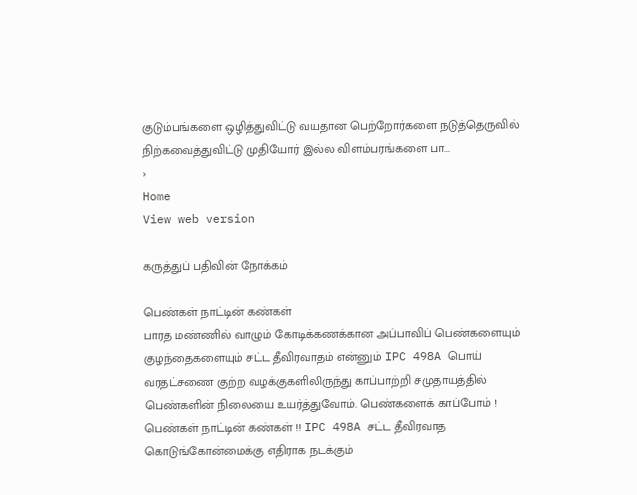குடும்பங்களை ஒழித்துவிட்டு வயதான பெற்றோர்களை நடுத்தெருவில் நிற்கவைத்துவிட்டு முதியோர் இல்ல விளம்பரங்களை பா...
›
Home
View web version

கருத்துப் பதிவின் நோக்கம்

பெண்கள் நாட்டின் கண்கள்
பாரத மண்ணில் வாழும் கோடிக்கணக்கான அப்பாவிப் பெண்களையும் குழந்தைகளையும் சட்ட தீவிரவாதம் என்னும் IPC 498A பொய் வரதட்சணை குற்ற வழக்குகளிலிருந்து காப்பாற்றி சமுதாயத்தில் பெண்களின் நிலையை உயர்த்துவோம். பெண்களைக் காப்போம் ! பெண்கள் நாட்டின் கண்கள் !! IPC 498A சட்ட தீவிரவாத கொடுங்கோன்மைக்கு எதிராக நடக்கும்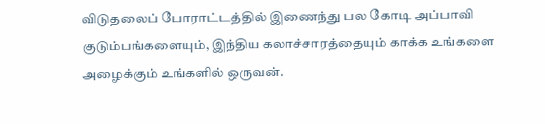விடுதலைப் போராட்டத்தில் இணைந்து பல கோடி அப்பாவி குடும்பங்களையும், இந்திய கலாச்சாரத்தையும் காக்க உங்களை அழைக்கும் உங்களில் ஒருவன்.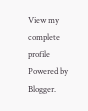View my complete profile
Powered by Blogger.